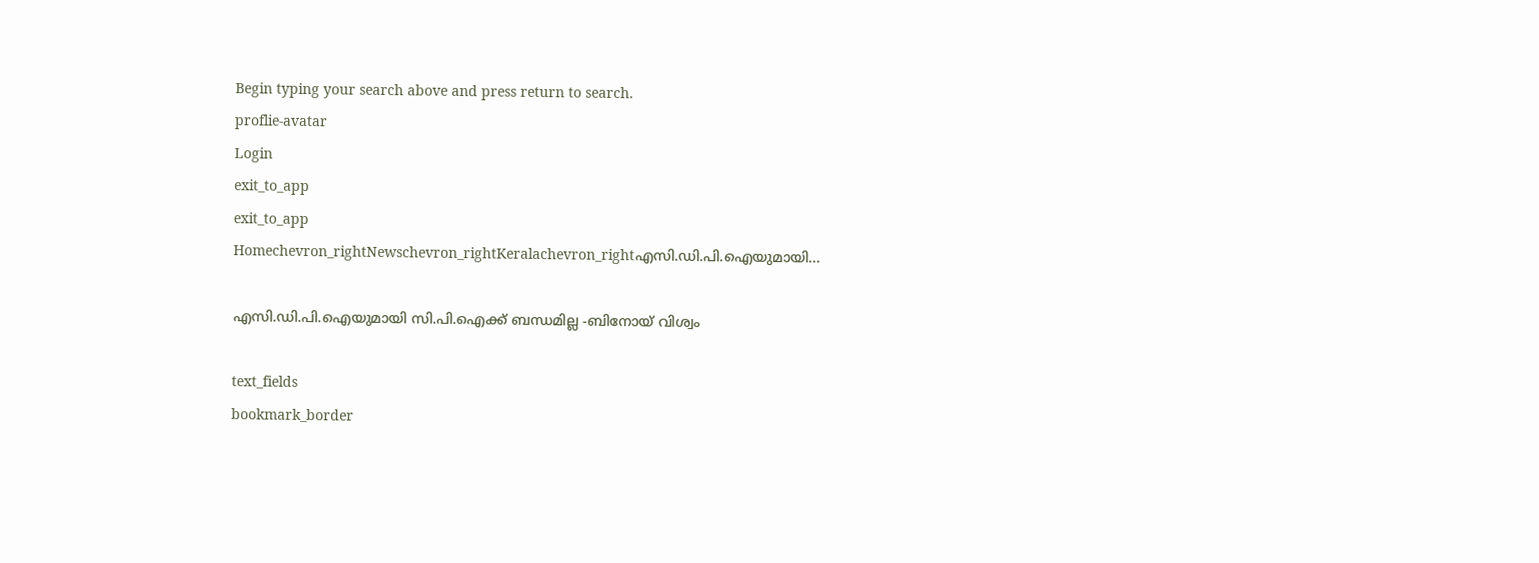Begin typing your search above and press return to search.
proflie-avatar
Login
exit_to_app
exit_to_app
Homechevron_rightNewschevron_rightKeralachevron_rightഎസി.ഡി.പി.ഐയുമായി...

എസി.ഡി.പി.ഐയുമായി സി.പി.ഐക്ക് ബന്ധമില്ല -ബിനോയ് വിശ്വം

text_fields
bookmark_border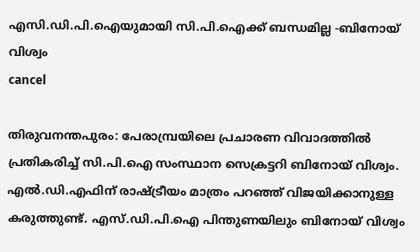എസി.ഡി.പി.ഐയുമായി സി.പി.ഐക്ക് ബന്ധമില്ല -ബിനോയ് വിശ്വം
cancel

തിരുവനന്തപുരം: പേരാമ്പ്രയിലെ പ്രചാരണ വിവാദത്തിൽ പ്രതികരിച്ച് സി.പി.ഐ സംസ്ഥാന സെക്രട്ടറി ബിനോയ് വിശ്വം. എൽ.ഡി.എഫിന് രാഷ്ട്രീയം മാത്രം പറഞ്ഞ് വിജയിക്കാനുള്ള കരുത്തുണ്ട്. എസ്.ഡി.പി.ഐ പിന്തുണയിലും ബിനോയ് വിശ്വം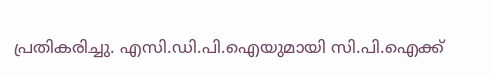പ്രതികരിച്ചു. എസി.ഡി.പി.ഐയുമായി സി.പി.ഐക്ക്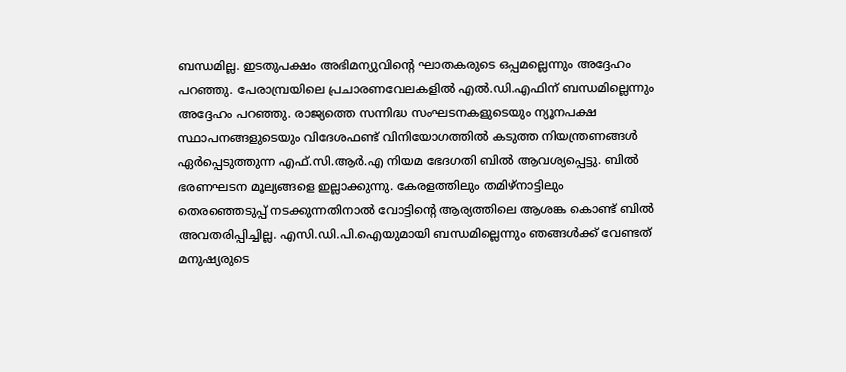ബന്ധമില്ല. ഇടതുപക്ഷം അഭിമന്യുവിന്റെ ഘാതകരുടെ ഒപ്പമല്ലെന്നും അദ്ദേഹം പറഞ്ഞു. പേരാമ്പ്രയിലെ പ്രചാരണവേലകളിൽ എൽ.ഡി.എഫിന് ബന്ധമില്ലെന്നും അദ്ദേഹം പറഞ്ഞു. രാജ്യത്തെ സന്നിദ്ധ സംഘടനകളുടെയും ന്യൂനപക്ഷ സ്ഥാപനങ്ങളുടെയും വിദേശഫണ്ട് വിനിയോഗത്തിൽ കടുത്ത നിയന്ത്രണങ്ങൾ ഏർപ്പെടുത്തുന്ന എഫ്.സി.ആർ.എ നിയമ ഭേദഗതി ബിൽ ആവശ്യപ്പെട്ടു. ബിൽ ഭരണഘടന മൂല്യങ്ങളെ ഇല്ലാക്കുന്നു. കേരളത്തിലും തമിഴ്നാട്ടിലും തെരഞ്ഞെടുപ്പ് നടക്കുന്നതിനാൽ വോട്ടിന്റെ ആര്യത്തിലെ ആശങ്ക കൊണ്ട് ബിൽ അവതരിപ്പിച്ചില്ല. എസി.ഡി.പി.ഐയുമായി ബന്ധമില്ലെന്നും ഞങ്ങൾക്ക് വേണ്ടത് മനുഷ്യരുടെ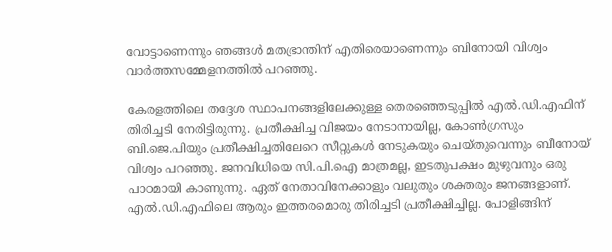വോട്ടാണെന്നും ഞങ്ങൾ മതഭ്രാന്തിന് എതിരെയാണെന്നും ബിനോയി വിശ്വം വാർത്തസമ്മേളനത്തിൽ പറഞ്ഞു.

കേരളത്തിലെ തദ്ദേശ സ്ഥാപനങ്ങളിലേക്കുള്ള തെരഞ്ഞെടുപ്പിൽ എൽ.ഡി.എഫിന് തിരിച്ചടി നേരിട്ടിരുന്നു. പ്രതീക്ഷിച്ച വിജയം നേടാനായില്ല, കോൺഗ്രസും ബി.ജെ.പിയും പ്രതീക്ഷിച്ചതിലേറെ സീറ്റുകൾ നേടുകയും ചെയ്തുവെന്നും ബീനോയ് വിശ്വം പറഞ്ഞു. ജനവിധിയെ സി.പി.ഐ മാത്രമല്ല, ഇടതുപക്ഷം മുഴുവനും ഒരു പാഠമായി കാണുന്നു. ഏത് നേതാവിനേക്കാളും വലുതും ശക്തരും ജനങ്ങളാണ്. എൽ.ഡി.എഫിലെ ആരും ഇത്തരമൊരു തിരിച്ചടി പ്രതീക്ഷിച്ചില്ല. പോളിങ്ങിന്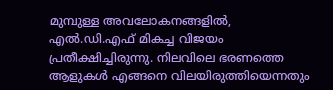മുമ്പുള്ള അവലോകനങ്ങളിൽ, എൽ.ഡി.എഫ് മികച്ച വിജയം പ്രതീക്ഷിച്ചിരുന്നു. നിലവിലെ ഭരണത്തെ ആളുകൾ എങ്ങനെ വിലയിരുത്തിയെന്നതും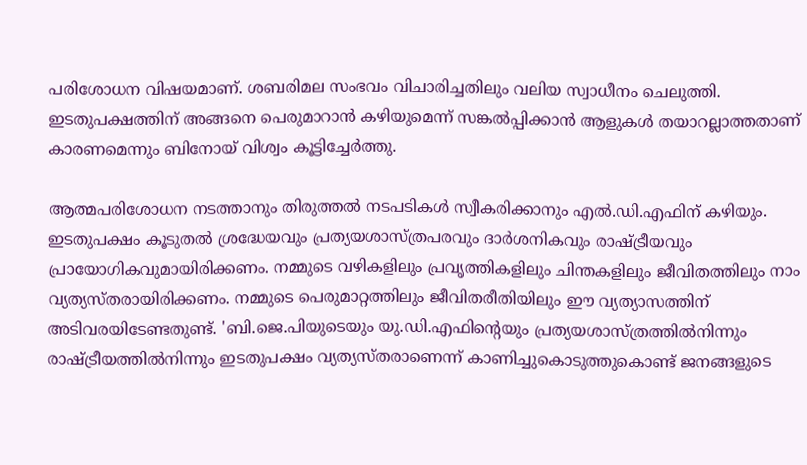പരിശോധന വിഷയമാണ്. ശബരിമല സംഭവം വിചാരിച്ചതിലും വലിയ സ്വാധീനം ചെലുത്തി. ഇടതുപക്ഷത്തിന് അങ്ങനെ പെരുമാറാൻ കഴിയുമെന്ന് സങ്കൽപ്പിക്കാൻ ആളുകൾ തയാറല്ലാത്തതാണ് കാരണമെന്നും ബിനോയ് വിശ്വം കൂട്ടിച്ചേർത്തു.

ആത്മപരിശോധന നടത്താനും തിരുത്തൽ നടപടികൾ സ്വീകരിക്കാനും എൽ.ഡി.എഫിന് കഴിയും. ഇടതുപക്ഷം കൂടുതൽ ശ്രദ്ധേയവും പ്രത്യയശാസ്ത്രപരവും ദാർശനികവും രാഷ്ട്രീയവും പ്രായോഗികവുമായിരിക്കണം. നമ്മുടെ വഴികളിലും പ്രവൃത്തികളിലും ചിന്തകളിലും ജീവിതത്തിലും നാം വ്യത്യസ്തരായിരിക്കണം. നമ്മുടെ പെരുമാറ്റത്തിലും ജീവിതരീതിയിലും ഈ വ്യത്യാസത്തിന് അടിവരയിടേണ്ടതുണ്ട്. 'ബി.ജെ.പിയുടെയും യു.ഡി.എഫിന്‍റെയും പ്രത്യയശാസ്ത്രത്തിൽനിന്നും രാഷ്ട്രീയത്തിൽനിന്നും ഇടതുപക്ഷം വ്യത്യസ്തരാണെന്ന് കാണിച്ചുകൊടുത്തുകൊണ്ട് ജനങ്ങളുടെ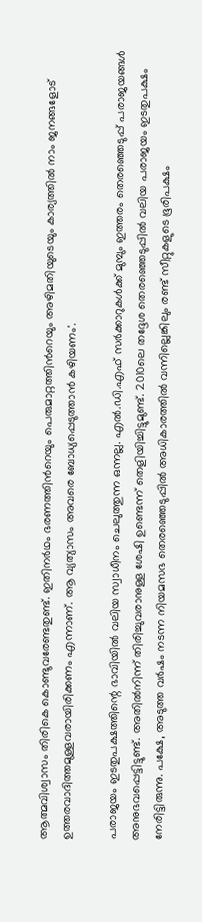ആത്മവിശ്വാസം തിരികെ കൊണ്ടുവരേണ്ടതുണ്ട്. ഇതിനർഥം ഭരണത്തിന്‍റെയും പെരുമാറ്റത്തിന്‍റെയും അഴിമതിയുടെയും കാര്യത്തിൽ നാം ജനങ്ങളോട് ഉത്തരവാദിത്തമുള്ളവരായിരിക്കണം എന്നാണ്. ആ വ്യത്യാസം അവരെ ബോധ്യപ്പെടുത്താൻ കഴിയണം'.

പരാജയം ഇടതുപക്ഷത്തിന്റെ ഭാവിയിൽ വലിയ സ്വാധീനം ചെലുത്തുന്ന ഒന്നല്ല. എൽ.ഡി.എഫ് സർക്കാറുകൾക്ക് മുമ്പും ഇത്തരം തെരഞ്ഞെടുപ്പ് പരാജയങ്ങൾ അനുഭവപ്പെട്ടിട്ടുണ്ട്. അതിൽനിന്ന് തിരിച്ചുവരാനുള്ള ശേഷി ഉണ്ടെന്ന് തെളിയിച്ചിട്ടുമുണ്ട്. 2010ലെ തദ്ദേശ തെരഞ്ഞെടുപ്പിൽ വലിയ പരാജയം ഇടതുപക്ഷം നേരിട്ടിരുന്നു. പക്ഷേ, അടുത്ത വർഷം നടന്ന നിയമസഭ തെരഞ്ഞെടുപ്പിൽ അധികാരത്തിൽ വന്നില്ലെങ്കിലും രണ്ട് സീറ്റുകളുടെ ഭൂരിപക്ഷം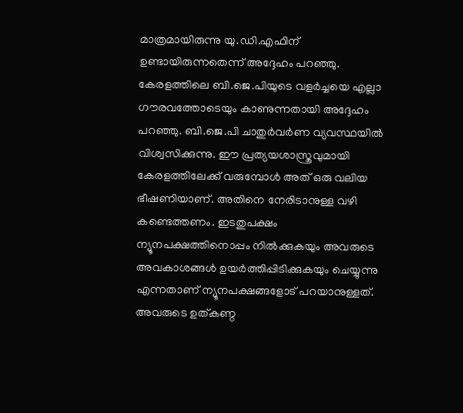മാത്രമായിരുന്നു യു.ഡി.എഫിന് ഉണ്ടായിരുന്നതെന്ന് അദ്ദേഹം പറഞ്ഞു. കേരളത്തിലെ ബി.ജെ.പിയുടെ വളർച്ചയെ എല്ലാ ഗൗരവത്തോടെയും കാണുന്നതായി അദ്ദേഹം പറഞ്ഞു. ബി.ജെ.പി ചാതുർവർണ വ്യവസ്ഥയിൽ വിശ്വസിക്കുന്നു. ഈ പ്രത്യയശാസ്ത്രവുമായി കേരളത്തിലേക്ക് വരുമ്പോൾ അത് ഒരു വലിയ ഭീഷണിയാണ്. അതിനെ നേരിടാനുള്ള വഴി കണ്ടെത്തണം. ഇടതുപക്ഷം ന്യൂനപക്ഷത്തിനൊപ്പം നിൽക്കുകയും അവരുടെ അവകാശങ്ങൾ ഉയർത്തിപ്പിടിക്കുകയും ചെയ്യുന്നു എന്നതാണ് ന്യൂനപക്ഷങ്ങളോട് പറയാനുള്ളത്. അവരുടെ ഉത്കണ്ഠ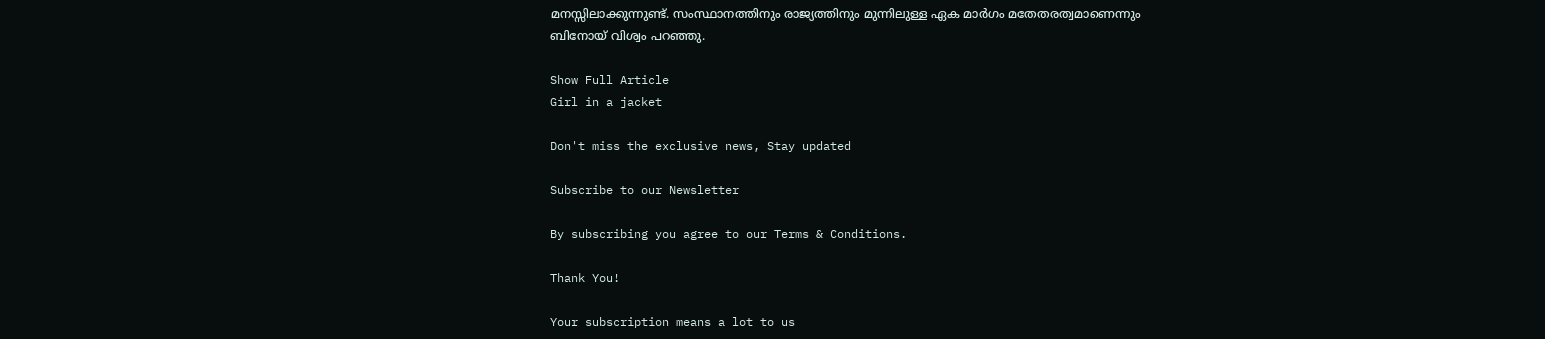മനസ്സിലാക്കുന്നുണ്ട്. സംസ്ഥാനത്തിനും രാജ്യത്തിനും മുന്നിലുള്ള ഏക മാർഗം മതേതരത്വമാണെന്നും ബിനോയ് വിശ്വം പറഞ്ഞു.

Show Full Article
Girl in a jacket

Don't miss the exclusive news, Stay updated

Subscribe to our Newsletter

By subscribing you agree to our Terms & Conditions.

Thank You!

Your subscription means a lot to us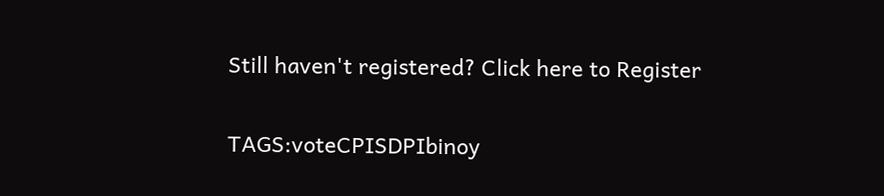Still haven't registered? Click here to Register

TAGS:voteCPISDPIbinoy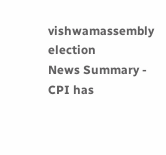vishwamassembly election
News Summary - CPI has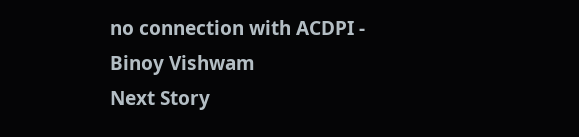no connection with ACDPI - Binoy Vishwam
Next Story